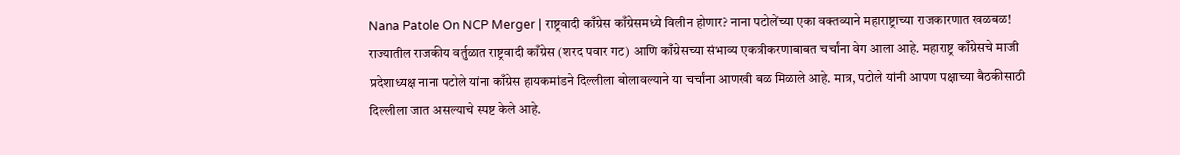Nana Patole On NCP Merger | राष्ट्रवादी काँग्रेस काँग्रेसमध्ये विलीन होणार? नाना पटोलेंच्या एका वक्तव्याने महाराष्ट्राच्या राजकारणात खळबळ!
राज्यातील राजकीय वर्तुळात राष्ट्रवादी काँग्रेस (शरद पवार गट) आणि काँग्रेसच्या संभाव्य एकत्रीकरणाबाबत चर्चांना वेग आला आहे. महाराष्ट्र काँग्रेसचे माजी प्रदेशाध्यक्ष नाना पटोले यांना काँग्रेस हायकमांडने दिल्लीला बोलावल्याने या चर्चांना आणखी बळ मिळाले आहे. मात्र, पटोले यांनी आपण पक्षाच्या बैठकीसाठी दिल्लीला जात असल्याचे स्पष्ट केले आहे.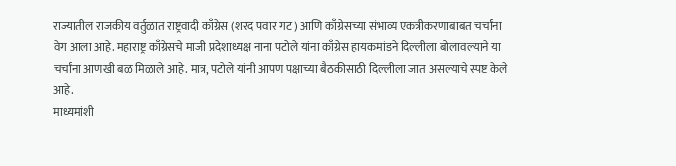राज्यातील राजकीय वर्तुळात राष्ट्रवादी काँग्रेस (शरद पवार गट) आणि काँग्रेसच्या संभाव्य एकत्रीकरणाबाबत चर्चांना वेग आला आहे. महाराष्ट्र काँग्रेसचे माजी प्रदेशाध्यक्ष नाना पटोले यांना काँग्रेस हायकमांडने दिल्लीला बोलावल्याने या चर्चांना आणखी बळ मिळाले आहे. मात्र, पटोले यांनी आपण पक्षाच्या बैठकीसाठी दिल्लीला जात असल्याचे स्पष्ट केले आहे.
माध्यमांशी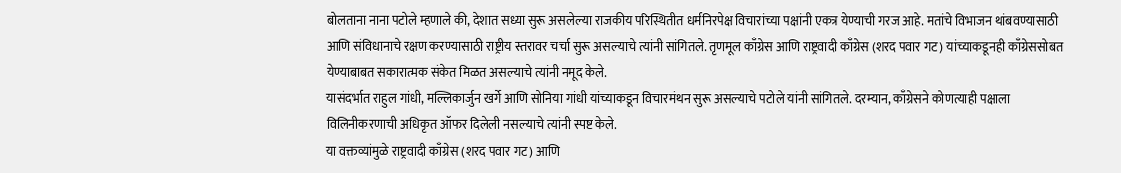बोलताना नाना पटोले म्हणाले की, देशात सध्या सुरू असलेल्या राजकीय परिस्थितीत धर्मनिरपेक्ष विचारांच्या पक्षांनी एकत्र येण्याची गरज आहे. मतांचे विभाजन थांबवण्यासाठी आणि संविधानाचे रक्षण करण्यासाठी राष्ट्रीय स्तरावर चर्चा सुरू असल्याचे त्यांनी सांगितले. तृणमूल काँग्रेस आणि राष्ट्रवादी काँग्रेस (शरद पवार गट) यांच्याकडूनही काँग्रेससोबत येण्याबाबत सकारात्मक संकेत मिळत असल्याचे त्यांनी नमूद केले.
यासंदर्भात राहुल गांधी, मल्लिकार्जुन खर्गे आणि सोनिया गांधी यांच्याकडून विचारमंथन सुरू असल्याचे पटोले यांनी सांगितले. दरम्यान, काँग्रेसने कोणत्याही पक्षाला विलिनीकरणाची अधिकृत ऑफर दिलेली नसल्याचे त्यांनी स्पष्ट केले.
या वक्तव्यांमुळे राष्ट्रवादी काँग्रेस (शरद पवार गट) आणि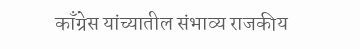काँग्रेस यांच्यातील संभाव्य राजकीय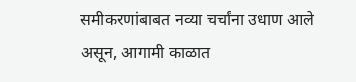समीकरणांबाबत नव्या चर्चांना उधाण आले असून, आगामी काळात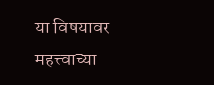या विषयावर महत्त्वाच्या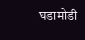घडामोडी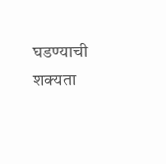घडण्याची शक्यता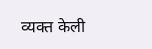व्यक्त केली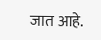जात आहे.